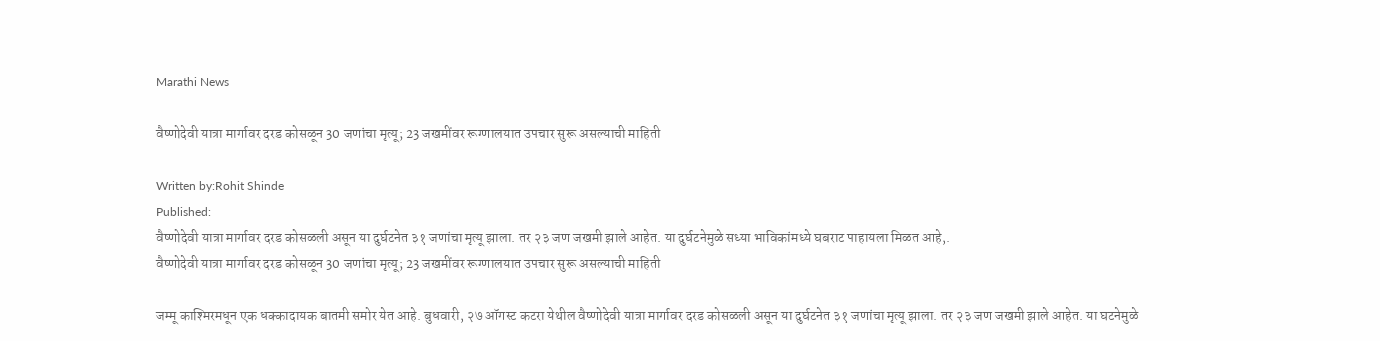Marathi News

वैष्णोदेवी यात्रा मार्गावर दरड कोसळून 30 जणांचा मृत्यू; 23 जखमींवर रूग्णालयात उपचार सुरू असल्याची माहिती

Written by:Rohit Shinde
Published:
वैष्णोदेवी यात्रा मार्गावर दरड कोसळली असून या दुर्घटनेत ३१ जणांचा मृत्यू झाला. तर २३ जण जखमी झाले आहेत. या दुर्घटनेमुळे सध्या भाविकांमध्ये घबराट पाहायला मिळत आहे,.
वैष्णोदेवी यात्रा मार्गावर दरड कोसळून 30 जणांचा मृत्यू; 23 जखमींवर रूग्णालयात उपचार सुरू असल्याची माहिती

जम्मू काश्मिरमधून एक धक्कादायक बातमी समोर येत आहे. बुधवारी, २७ ऑगस्ट कटरा येथील वैष्णोदेवी यात्रा मार्गावर दरड कोसळली असून या दुर्घटनेत ३१ जणांचा मृत्यू झाला. तर २३ जण जखमी झाले आहेत. या घटनेमुळे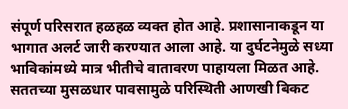संपूर्ण परिसरात हळहळ व्यक्त होत आहे. प्रशासानाकडून या भागात अलर्ट जारी करण्यात आला आहे. या दुर्घटनेमुळे सध्या भाविकांमध्ये मात्र भीतीचे वातावरण पाहायला मिळत आहे. सततच्या मुसळधार पावसामुळे परिस्थिती आणखी बिकट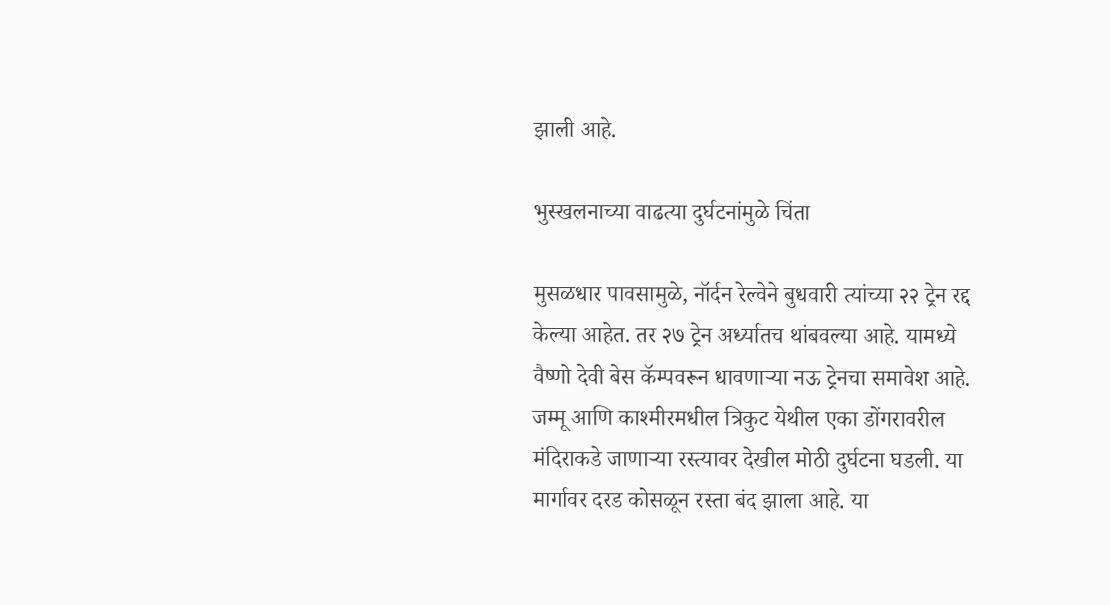झाली आहे.

भुस्खलनाच्या वाढत्या दुर्घटनांमुळे चिंता

मुसळधार पावसामुळे, नॉर्दन रेल्वेने बुधवारी त्यांच्या २२ ट्रेन रद्द केल्या आहेत. तर २७ ट्रेन अर्ध्यातच थांबवल्या आहे. यामध्ये वैष्णो देवी बेस कॅम्पवरून धावणाऱ्या नऊ ट्रेनचा समावेश आहे. जम्मू आणि काश्मीरमधील त्रिकुट येथील एका डोंगरावरील मंदिराकडे जाणाऱ्या रस्त्यावर देखील मोठी दुर्घटना घडली. या मार्गावर दरड कोसळून रस्ता बंद झाला आहे. या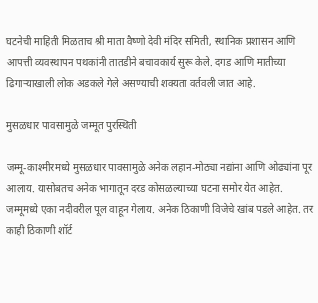घटनेची माहिती मिळताच श्री माता वैष्णो देवी मंदिर समिती, स्थानिक प्रशासन आणि आपत्ती व्यवस्थापन पथकांनी तातडीने बचावकार्य सुरू केले. दगड आणि मातीच्या ढिगाऱ्याखाली लोक अडकले गेले असण्याची शक्यता वर्तवली जात आहे.

मुसळधार पावसामुळे जम्मूत पुरस्थिती

जम्मू-काश्मीरमध्ये मुसळधार पावसामुळे अनेक लहान-मोठ्या नद्यांना आणि ओढ्यांना पूर आलाय. यासोबतच अनेक भागातून दरड कोसळल्याच्या घटना समोर येत आहेत. जम्मूमध्ये एका नदीवरील पूल वाहून गेलाय. अनेक ठिकाणी विजेचे खांब पडले आहेत. तर काही ठिकाणी शॉर्ट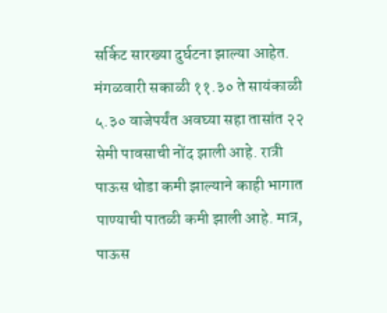सर्किट सारख्या दुर्घटना झाल्या आहेत. मंगळवारी सकाळी ११.३० ते सायंकाळी ५.३० वाजेपर्यंत अवघ्या सहा तासांत २२ सेमी पावसाची नोंद झाली आहे. रात्री पाऊस थोडा कमी झाल्याने काही भागात पाण्याची पातळी कमी झाली आहे. मात्र, पाऊस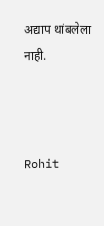अद्याप थांबलेला नाही.



Rohit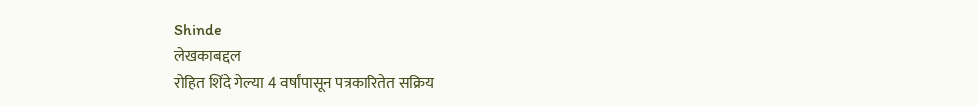Shinde
लेखकाबद्दल
रोहित शिंदे गेल्या 4 वर्षांपासून पत्रकारितेत सक्रिय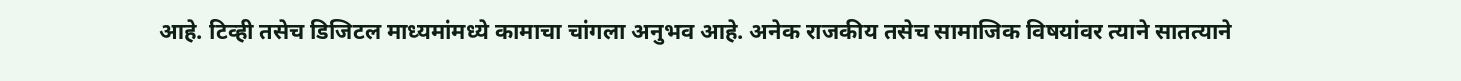आहे. टिव्ही तसेच डिजिटल माध्यमांमध्ये कामाचा चांगला अनुभव आहे. अनेक राजकीय तसेच सामाजिक विषयांवर त्याने सातत्याने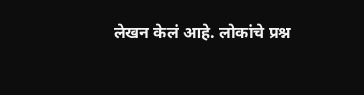लेखन केलं आहे. लोकांचे प्रश्न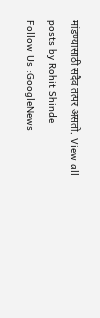मांडण्यासाठी सदैव तत्पर असतो. View all posts by Rohit Shinde
Follow Us :GoogleNews